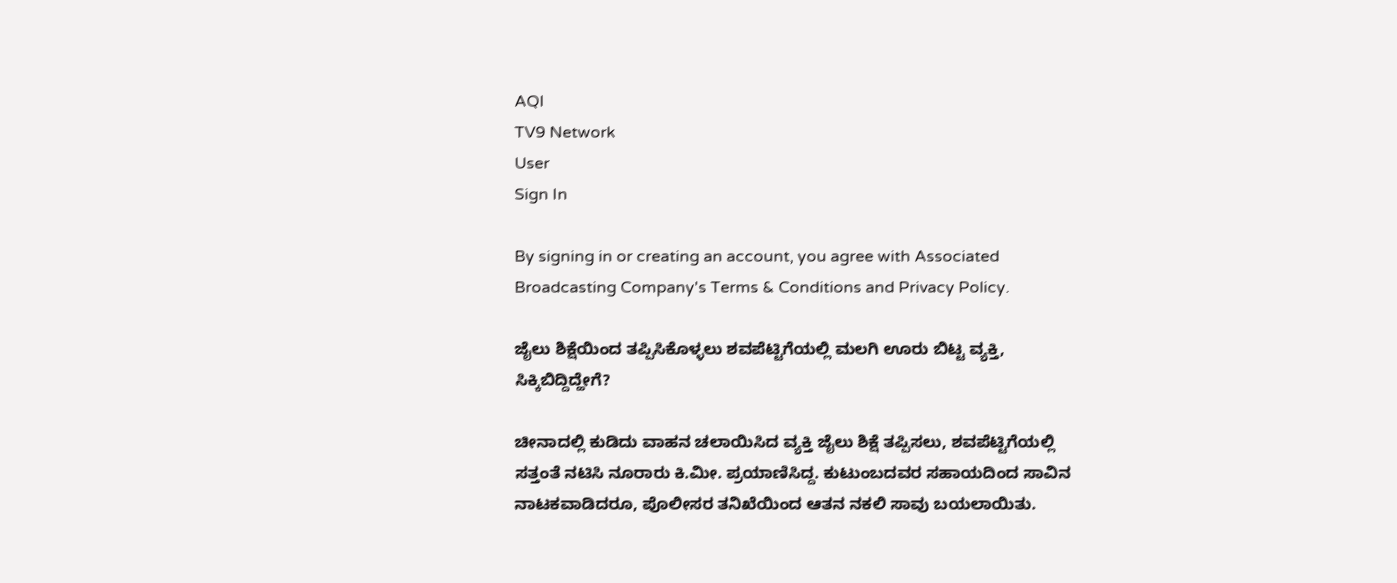AQI
TV9 Network
User
Sign In

By signing in or creating an account, you agree with Associated Broadcasting Company's Terms & Conditions and Privacy Policy.

ಜೈಲು ಶಿಕ್ಷೆಯಿಂದ ತಪ್ಪಿಸಿಕೊಳ್ಳಲು ಶವಪೆಟ್ಟಿಗೆಯಲ್ಲಿ ಮಲಗಿ ಊರು ಬಿಟ್ಟ ವ್ಯಕ್ತಿ, ಸಿಕ್ಕಿಬಿದ್ದಿದ್ಹೇಗೆ?

ಚೀನಾದಲ್ಲಿ ಕುಡಿದು ವಾಹನ ಚಲಾಯಿಸಿದ ವ್ಯಕ್ತಿ ಜೈಲು ಶಿಕ್ಷೆ ತಪ್ಪಿಸಲು, ಶವಪೆಟ್ಟಿಗೆಯಲ್ಲಿ ಸತ್ತಂತೆ ನಟಿಸಿ ನೂರಾರು ಕಿ.ಮೀ. ಪ್ರಯಾಣಿಸಿದ್ದ. ಕುಟುಂಬದವರ ಸಹಾಯದಿಂದ ಸಾವಿನ ನಾಟಕವಾಡಿದರೂ, ಪೊಲೀಸರ ತನಿಖೆಯಿಂದ ಆತನ ನಕಲಿ ಸಾವು ಬಯಲಾಯಿತು.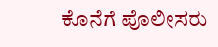ಕೊನೆಗೆ ಪೊಲೀಸರು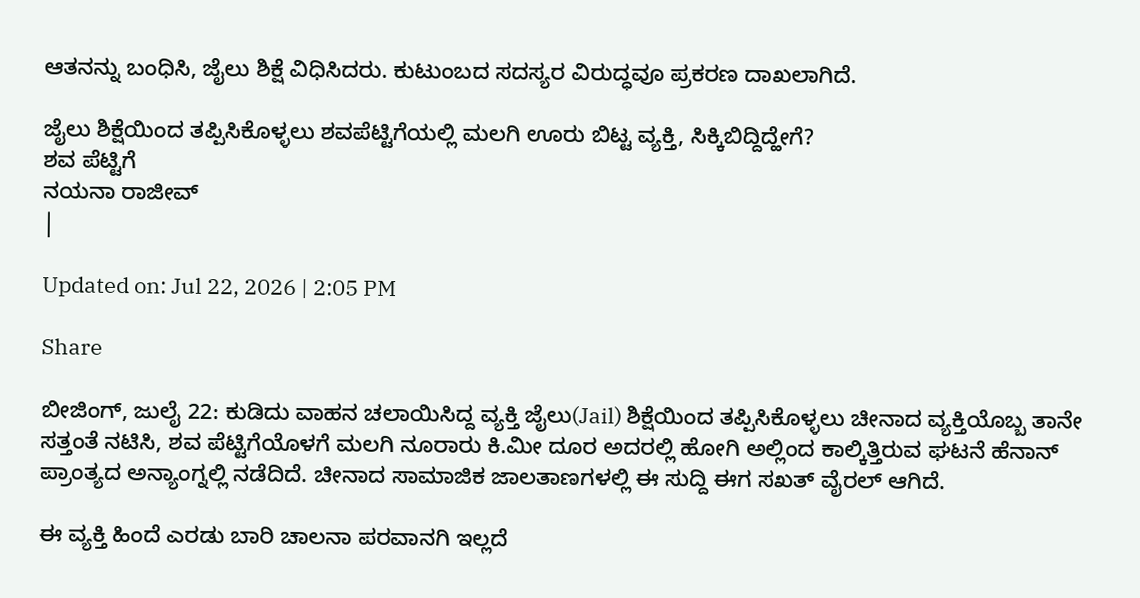ಆತನನ್ನು ಬಂಧಿಸಿ, ಜೈಲು ಶಿಕ್ಷೆ ವಿಧಿಸಿದರು. ಕುಟುಂಬದ ಸದಸ್ಯರ ವಿರುದ್ಧವೂ ಪ್ರಕರಣ ದಾಖಲಾಗಿದೆ.

ಜೈಲು ಶಿಕ್ಷೆಯಿಂದ ತಪ್ಪಿಸಿಕೊಳ್ಳಲು ಶವಪೆಟ್ಟಿಗೆಯಲ್ಲಿ ಮಲಗಿ ಊರು ಬಿಟ್ಟ ವ್ಯಕ್ತಿ, ಸಿಕ್ಕಿಬಿದ್ದಿದ್ಹೇಗೆ?
ಶವ ಪೆಟ್ಟಿಗೆ
ನಯನಾ ರಾಜೀವ್
|

Updated on: Jul 22, 2026 | 2:05 PM

Share

ಬೀಜಿಂಗ್, ಜುಲೈ 22: ಕುಡಿದು ವಾಹನ ಚಲಾಯಿಸಿದ್ದ ವ್ಯಕ್ತಿ ಜೈಲು(Jail) ಶಿಕ್ಷೆಯಿಂದ ತಪ್ಪಿಸಿಕೊಳ್ಳಲು ಚೀನಾದ ವ್ಯಕ್ತಿಯೊಬ್ಬ ತಾನೇ ಸತ್ತಂತೆ ನಟಿಸಿ, ಶವ ಪೆಟ್ಟಿಗೆಯೊಳಗೆ ಮಲಗಿ ನೂರಾರು ಕಿ.ಮೀ ದೂರ ಅದರಲ್ಲಿ ಹೋಗಿ ಅಲ್ಲಿಂದ ಕಾಲ್ಕಿತ್ತಿರುವ ಘಟನೆ ಹೆನಾನ್ ಪ್ರಾಂತ್ಯದ ಅನ್ಯಾಂಗ್ನಲ್ಲಿ ನಡೆದಿದೆ. ಚೀನಾದ ಸಾಮಾಜಿಕ ಜಾಲತಾಣಗಳಲ್ಲಿ ಈ ಸುದ್ದಿ ಈಗ ಸಖತ್ ವೈರಲ್ ಆಗಿದೆ.

ಈ ವ್ಯಕ್ತಿ ಹಿಂದೆ ಎರಡು ಬಾರಿ ಚಾಲನಾ ಪರವಾನಗಿ ಇಲ್ಲದೆ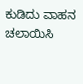ಕುಡಿದು ವಾಹನ ಚಲಾಯಿಸಿ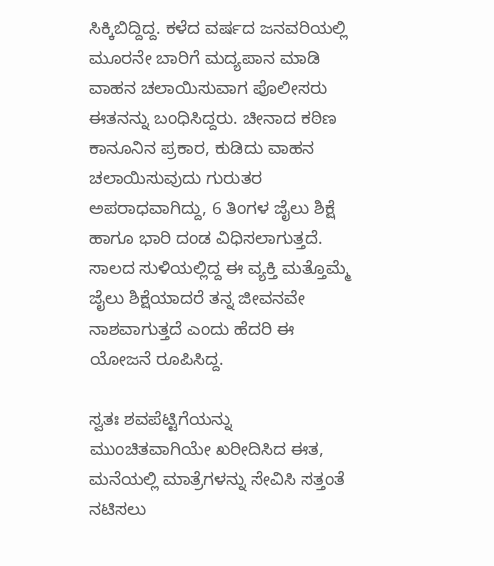ಸಿಕ್ಕಿಬಿದ್ದಿದ್ದ. ಕಳೆದ ವರ್ಷದ ಜನವರಿಯಲ್ಲಿ ಮೂರನೇ ಬಾರಿಗೆ ಮದ್ಯಪಾನ ಮಾಡಿ ವಾಹನ ಚಲಾಯಿಸುವಾಗ ಪೊಲೀಸರು ಈತನನ್ನು ಬಂಧಿಸಿದ್ದರು. ಚೀನಾದ ಕಠಿಣ ಕಾನೂನಿನ ಪ್ರಕಾರ, ಕುಡಿದು ವಾಹನ ಚಲಾಯಿಸುವುದು ಗುರುತರ ಅಪರಾಧವಾಗಿದ್ದು, 6 ತಿಂಗಳ ಜೈಲು ಶಿಕ್ಷೆ ಹಾಗೂ ಭಾರಿ ದಂಡ ವಿಧಿಸಲಾಗುತ್ತದೆ. ಸಾಲದ ಸುಳಿಯಲ್ಲಿದ್ದ ಈ ವ್ಯಕ್ತಿ ಮತ್ತೊಮ್ಮೆ ಜೈಲು ಶಿಕ್ಷೆಯಾದರೆ ತನ್ನ ಜೀವನವೇ ನಾಶವಾಗುತ್ತದೆ ಎಂದು ಹೆದರಿ ಈ ಯೋಜನೆ ರೂಪಿಸಿದ್ದ.

ಸ್ವತಃ ಶವಪೆಟ್ಟಿಗೆಯನ್ನು ಮುಂಚಿತವಾಗಿಯೇ ಖರೀದಿಸಿದ ಈತ, ಮನೆಯಲ್ಲಿ ಮಾತ್ರೆಗಳನ್ನು ಸೇವಿಸಿ ಸತ್ತಂತೆ ನಟಿಸಲು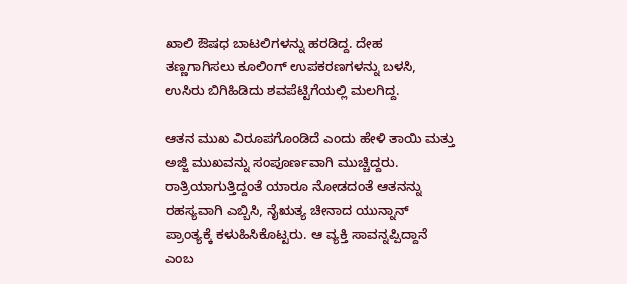ಖಾಲಿ ಔಷಧ ಬಾಟಲಿಗಳನ್ನು ಹರಡಿದ್ದ. ದೇಹ ತಣ್ಣಗಾಗಿಸಲು ಕೂಲಿಂಗ್ ಉಪಕರಣಗಳನ್ನು ಬಳಸಿ, ಉಸಿರು ಬಿಗಿಹಿಡಿದು ಶವಪೆಟ್ಟಿಗೆಯಲ್ಲಿ ಮಲಗಿದ್ದ.

ಆತನ ಮುಖ ವಿರೂಪಗೊಂಡಿದೆ ಎಂದು ಹೇಳಿ ತಾಯಿ ಮತ್ತು ಅಜ್ಜಿ ಮುಖವನ್ನು ಸಂಪೂರ್ಣವಾಗಿ ಮುಚ್ಚಿದ್ದರು. ರಾತ್ರಿಯಾಗುತ್ತಿದ್ದಂತೆ ಯಾರೂ ನೋಡದಂತೆ ಆತನನ್ನು ರಹಸ್ಯವಾಗಿ ಎಬ್ಬಿಸಿ, ನೈಋತ್ಯ ಚೀನಾದ ಯುನ್ನಾನ್ ಪ್ರಾಂತ್ಯಕ್ಕೆ ಕಳುಹಿಸಿಕೊಟ್ಟರು. ಆ ವ್ಯಕ್ತಿ ಸಾವನ್ನಪ್ಪಿದ್ದಾನೆ ಎಂಬ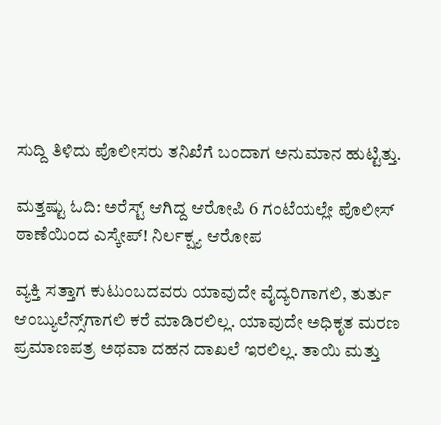ಸುದ್ದಿ ತಿಳಿದು ಪೊಲೀಸರು ತನಿಖೆಗೆ ಬಂದಾಗ ಅನುಮಾನ ಹುಟ್ಟಿತ್ತು.

ಮತ್ತಷ್ಟು ಓದಿ: ಅರೆಸ್ಟ್ ಆಗಿದ್ದ ಆರೋಪಿ 6 ಗಂಟೆಯಲ್ಲೇ ಪೊಲೀಸ್ ಠಾಣೆಯಿಂದ ಎಸ್ಕೇಪ್! ನಿರ್ಲಕ್ಷ್ಯ ಆರೋಪ

ವ್ಯಕ್ತಿ ಸತ್ತಾಗ ಕುಟುಂಬದವರು ಯಾವುದೇ ವೈದ್ಯರಿಗಾಗಲಿ, ತುರ್ತು ಆಂಬ್ಯುಲೆನ್ಸ್‌ಗಾಗಲಿ ಕರೆ ಮಾಡಿರಲಿಲ್ಲ. ಯಾವುದೇ ಅಧಿಕೃತ ಮರಣ ಪ್ರಮಾಣಪತ್ರ ಅಥವಾ ದಹನ ದಾಖಲೆ ಇರಲಿಲ್ಲ. ತಾಯಿ ಮತ್ತು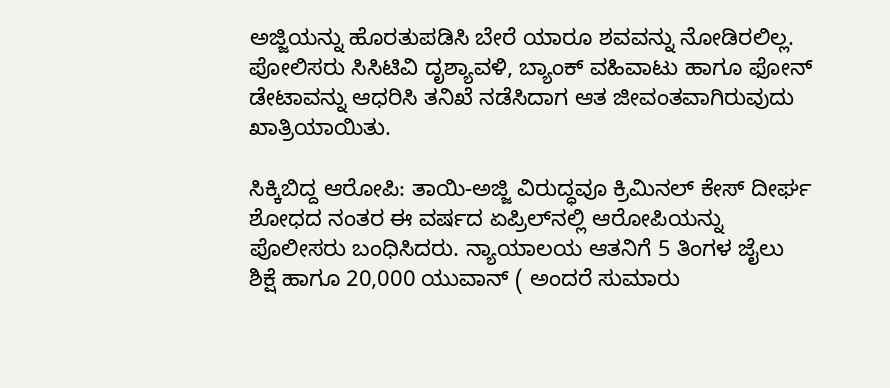ಅಜ್ಜಿಯನ್ನು ಹೊರತುಪಡಿಸಿ ಬೇರೆ ಯಾರೂ ಶವವನ್ನು ನೋಡಿರಲಿಲ್ಲ. ಪೋಲಿಸರು ಸಿಸಿಟಿವಿ ದೃಶ್ಯಾವಳಿ, ಬ್ಯಾಂಕ್ ವಹಿವಾಟು ಹಾಗೂ ಫೋನ್ ಡೇಟಾವನ್ನು ಆಧರಿಸಿ ತನಿಖೆ ನಡೆಸಿದಾಗ ಆತ ಜೀವಂತವಾಗಿರುವುದು ಖಾತ್ರಿಯಾಯಿತು.

ಸಿಕ್ಕಿಬಿದ್ದ ಆರೋಪಿ: ತಾಯಿ-ಅಜ್ಜಿ ವಿರುದ್ಧವೂ ಕ್ರಿಮಿನಲ್ ಕೇಸ್ ದೀರ್ಘ ಶೋಧದ ನಂತರ ಈ ವರ್ಷದ ಏಪ್ರಿಲ್‌ನಲ್ಲಿ ಆರೋಪಿಯನ್ನು ಪೊಲೀಸರು ಬಂಧಿಸಿದರು. ನ್ಯಾಯಾಲಯ ಆತನಿಗೆ 5 ತಿಂಗಳ ಜೈಲು ಶಿಕ್ಷೆ ಹಾಗೂ 20,000 ಯುವಾನ್ ( ಅಂದರೆ ಸುಮಾರು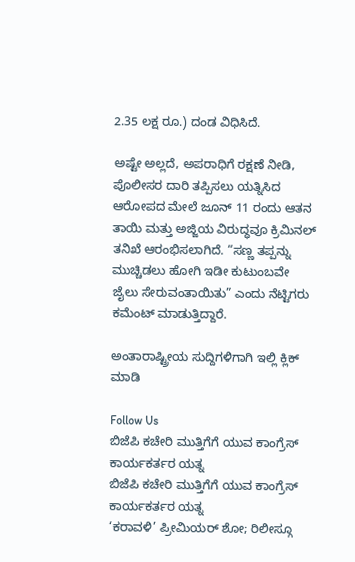2.35 ಲಕ್ಷ ರೂ.) ದಂಡ ವಿಧಿಸಿದೆ.

ಅಷ್ಟೇ ಅಲ್ಲದೆ, ಅಪರಾಧಿಗೆ ರಕ್ಷಣೆ ನೀಡಿ, ಪೊಲೀಸರ ದಾರಿ ತಪ್ಪಿಸಲು ಯತ್ನಿಸಿದ ಆರೋಪದ ಮೇಲೆ ಜೂನ್ 11 ರಂದು ಆತನ ತಾಯಿ ಮತ್ತು ಅಜ್ಜಿಯ ವಿರುದ್ಧವೂ ಕ್ರಿಮಿನಲ್ ತನಿಖೆ ಆರಂಭಿಸಲಾಗಿದೆ. “ಸಣ್ಣ ತಪ್ಪನ್ನು ಮುಚ್ಚಿಡಲು ಹೋಗಿ ಇಡೀ ಕುಟುಂಬವೇ ಜೈಲು ಸೇರುವಂತಾಯಿತು” ಎಂದು ನೆಟ್ಟಿಗರು ಕಮೆಂಟ್ ಮಾಡುತ್ತಿದ್ದಾರೆ.

ಅಂತಾರಾಷ್ಟ್ರೀಯ ಸುದ್ದಿಗಳಿಗಾಗಿ ಇಲ್ಲಿ ಕ್ಲಿಕ್ ಮಾಡಿ

Follow Us
ಬಿಜೆಪಿ ಕಚೇರಿ ಮುತ್ತಿಗೆಗೆ ಯುವ ಕಾಂಗ್ರೆಸ್ ಕಾರ್ಯಕರ್ತರ ಯತ್ನ
ಬಿಜೆಪಿ ಕಚೇರಿ ಮುತ್ತಿಗೆಗೆ ಯುವ ಕಾಂಗ್ರೆಸ್ ಕಾರ್ಯಕರ್ತರ ಯತ್ನ
‘ಕರಾವಳಿ’ ಪ್ರೀಮಿಯರ್ ಶೋ; ರಿಲೀಸ್ಗೂ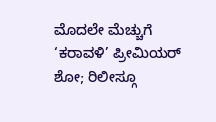ಮೊದಲೇ ಮೆಚ್ಚುಗೆ
‘ಕರಾವಳಿ’ ಪ್ರೀಮಿಯರ್ ಶೋ; ರಿಲೀಸ್ಗೂ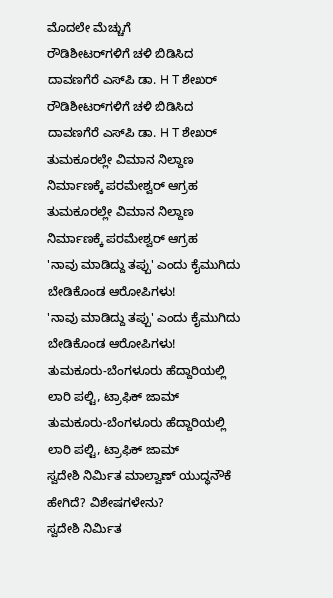ಮೊದಲೇ ಮೆಚ್ಚುಗೆ
ರೌಡಿಶೀಟರ್‌ಗಳಿಗೆ ಚಳಿ ಬಿಡಿಸಿದ ದಾವಣಗೆರೆ ಎಸ್‌ಪಿ ಡಾ. H T ಶೇಖರ್‌
ರೌಡಿಶೀಟರ್‌ಗಳಿಗೆ ಚಳಿ ಬಿಡಿಸಿದ ದಾವಣಗೆರೆ ಎಸ್‌ಪಿ ಡಾ. H T ಶೇಖರ್‌
ತುಮಕೂರಲ್ಲೇ ವಿಮಾನ ನಿಲ್ದಾಣ ನಿರ್ಮಾಣಕ್ಕೆ ಪರಮೇಶ್ವರ್ ಆಗ್ರಹ
ತುಮಕೂರಲ್ಲೇ ವಿಮಾನ ನಿಲ್ದಾಣ ನಿರ್ಮಾಣಕ್ಕೆ ಪರಮೇಶ್ವರ್ ಆಗ್ರಹ
'ನಾವು ಮಾಡಿದ್ದು ತಪ್ಪು' ಎಂದು ಕೈಮುಗಿದು ಬೇಡಿಕೊಂಡ ಆರೋಪಿಗಳು!
'ನಾವು ಮಾಡಿದ್ದು ತಪ್ಪು' ಎಂದು ಕೈಮುಗಿದು ಬೇಡಿಕೊಂಡ ಆರೋಪಿಗಳು!
ತುಮಕೂರು-ಬೆಂಗಳೂರು ಹೆದ್ದಾರಿಯಲ್ಲಿ ಲಾರಿ ಪಲ್ಟಿ, ಟ್ರಾಫಿಕ್ ಜಾಮ್
ತುಮಕೂರು-ಬೆಂಗಳೂರು ಹೆದ್ದಾರಿಯಲ್ಲಿ ಲಾರಿ ಪಲ್ಟಿ, ಟ್ರಾಫಿಕ್ ಜಾಮ್
ಸ್ವದೇಶಿ ನಿರ್ಮಿತ ಮಾಲ್ವಾಣ್ ಯುದ್ಧನೌಕೆ ಹೇಗಿದೆ? ವಿಶೇಷಗಳೇನು?
ಸ್ವದೇಶಿ ನಿರ್ಮಿತ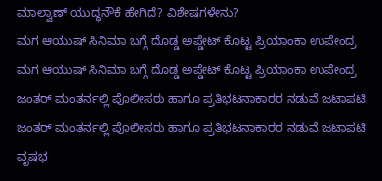ಮಾಲ್ವಾಣ್ ಯುದ್ಧನೌಕೆ ಹೇಗಿದೆ? ವಿಶೇಷಗಳೇನು?
ಮಗ ಆಯುಷ್ ಸಿನಿಮಾ ಬಗ್ಗೆ ದೊಡ್ಡ ಅಪ್ಡೇಟ್ ಕೊಟ್ಟ ಪ್ರಿಯಾಂಕಾ ಉಪೇಂದ್ರ
ಮಗ ಆಯುಷ್ ಸಿನಿಮಾ ಬಗ್ಗೆ ದೊಡ್ಡ ಅಪ್ಡೇಟ್ ಕೊಟ್ಟ ಪ್ರಿಯಾಂಕಾ ಉಪೇಂದ್ರ
ಜಂತರ್ ಮಂತರ್ನಲ್ಲಿ ಪೊಲೀಸರು ಹಾಗೂ ಪ್ರತಿಭಟನಾಕಾರರ ನಡುವೆ ಜಟಾಪಟಿ
ಜಂತರ್ ಮಂತರ್ನಲ್ಲಿ ಪೊಲೀಸರು ಹಾಗೂ ಪ್ರತಿಭಟನಾಕಾರರ ನಡುವೆ ಜಟಾಪಟಿ
ವೃಷಭ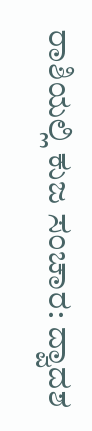ರಾಶಿಯಲ್ಲಿ ಕುಜ ಸಂಚಾರ: ದ್ವಾದಶ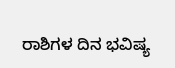ರಾಶಿಗಳ ದಿನ ಭವಿಷ್ಯ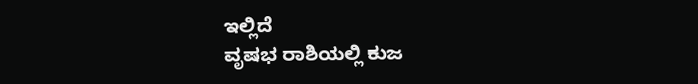ಇಲ್ಲಿದೆ
ವೃಷಭ ರಾಶಿಯಲ್ಲಿ ಕುಜ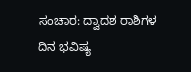ಸಂಚಾರ: ದ್ವಾದಶ ರಾಶಿಗಳ ದಿನ ಭವಿಷ್ಯ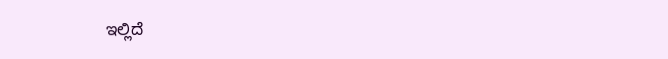ಇಲ್ಲಿದೆ